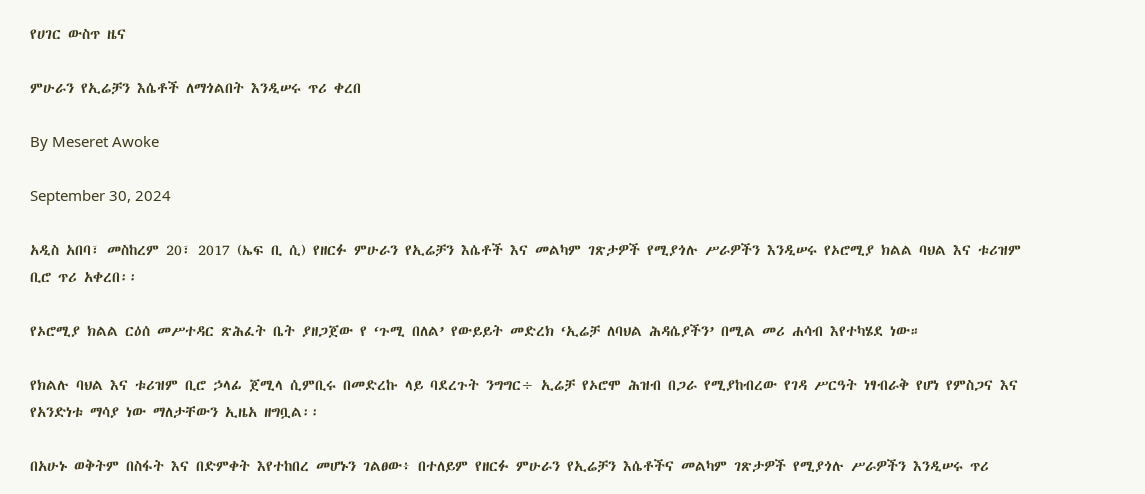የሀገር ውስጥ ዜና

ምሁራን የኢሬቻን እሴቶች ለማጎልበት እንዲሠሩ ጥሪ ቀረበ

By Meseret Awoke

September 30, 2024

አዲስ አበባ፣ መስከረም 20፣ 2017 (ኤፍ ቢ ሲ) የዘርፉ ምሁራን የኢሬቻን እሴቶች እና መልካም ገጽታዎች የሚያጎሉ ሥራዎችን እንዲሠሩ የኦሮሚያ ክልል ባህል እና ቱሪዝም ቢሮ ጥሪ አቀረበ፡፡

የኦሮሚያ ክልል ርዕሰ መሥተዳር ጽሕፈት ቤት ያዘጋጀው የ ‘ጉሚ በለል’ የውይይት መድረክ ‘ኢሬቻ ለባህል ሕዳሴያችን’ በሚል መሪ ሐሳብ እየተካሄደ ነው።

የክልሉ ባህል እና ቱሪዝም ቢሮ ኃላፊ ጀሚላ ሲምቢሩ በመድረኩ ላይ ባደረጉት ንግግር÷ ኢሬቻ የኦሮሞ ሕዝብ በጋራ የሚያከብረው የገዳ ሥርዓት ነፃብራቅ የሆነ የምስጋና እና የአንድነቱ ማሳያ ነው ማለታቸውን ኢዜአ ዘግቧል፡፡

በአሁኑ ወቅትም በስፋት እና በድምቀት እየተከበረ መሆኑን ገልፀው፥ በተለይም የዘርፉ ምሁራን የኢሬቻን እሴቶችና መልካም ገጽታዎች የሚያጎሉ ሥራዎችን እንዲሠሩ ጥሪ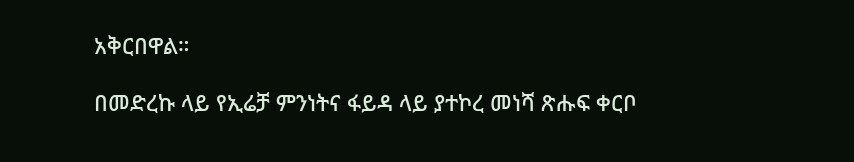አቅርበዋል።

በመድረኩ ላይ የኢሬቻ ምንነትና ፋይዳ ላይ ያተኮረ መነሻ ጽሑፍ ቀርቦ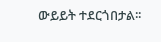ውይይት ተደርጎበታል፡፡